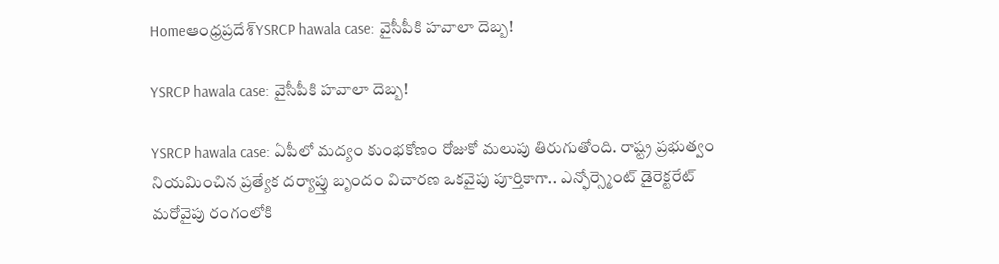Homeఆంధ్రప్రదేశ్‌YSRCP hawala case: వైసీపీకి హవాలా దెబ్బ!

YSRCP hawala case: వైసీపీకి హవాలా దెబ్బ!

YSRCP hawala case: ఏపీలో మద్యం కుంభకోణం రోజుకో మలుపు తిరుగుతోంది. రాష్ట్ర ప్రభుత్వం నియమించిన ప్రత్యేక దర్యాప్తు బృందం విచారణ ఒకవైపు పూర్తికాగా.. ఎన్ఫోర్స్మెంట్ డైరెక్టరేట్ మరోవైపు రంగంలోకి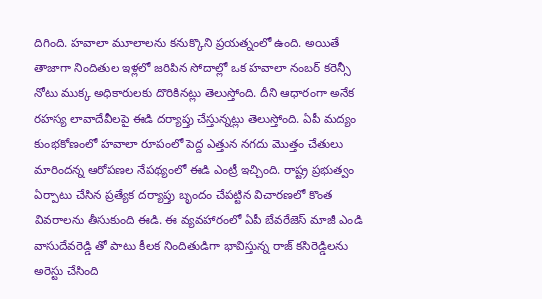దిగింది. హవాలా మూలాలను కనుక్కొని ప్రయత్నంలో ఉంది. అయితే తాజాగా నిందితుల ఇళ్లలో జరిపిన సోదాల్లో ఒక హవాలా నంబర్ కరెన్సీ నోటు ముక్క అధికారులకు దొరికినట్లు తెలుస్తోంది. దీని ఆధారంగా అనేక రహస్య లావాదేవీలపై ఈడి దర్యాప్తు చేస్తున్నట్లు తెలుస్తోంది. ఏపీ మద్యం కుంభకోణంలో హవాలా రూపంలో పెద్ద ఎత్తున నగదు మొత్తం చేతులు మారిందన్న ఆరోపణల నేపథ్యంలో ఈడి ఎంట్రీ ఇచ్చింది. రాష్ట్ర ప్రభుత్వం ఏర్పాటు చేసిన ప్రత్యేక దర్యాప్తు బృందం చేపట్టిన విచారణలో కొంత వివరాలను తీసుకుంది ఈడి. ఈ వ్యవహారంలో ఏపీ బేవరేజెస్ మాజీ ఎండి వాసుదేవరెడ్డి తో పాటు కీలక నిందితుడిగా భావిస్తున్న రాజ్ కసిరెడ్డిలను అరెస్టు చేసింది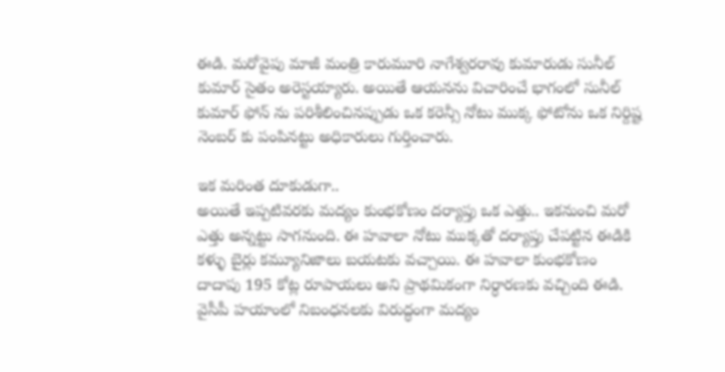ఈడి. మరోవైపు మాజీ మంత్రి కారుమూరి నాగేశ్వరరావు కుమారుడు సునీల్ కుమార్ సైతం అరెస్టయ్యారు. అయితే ఆయనను విచారించే భాగంలో సునీల్ కుమార్ ఫోన్ ను పరిశీలించినప్పుడు ఒక కరెన్సీ నోటు ముక్క ఫోటోను ఒక నిర్దిష్ట నెంబర్ కు పంపినట్టు అధికారులు గుర్తించారు.

ఇక మరింత దూకుడుగా..
అయితే ఇప్పటివరకు మద్యం కుంభకోణం దర్యాప్తు ఒక ఎత్తు.. ఇకనుంచి మరో ఎత్తు అన్నట్టు సాగనుంది. ఈ హవాలా నోటు ముక్కతో దర్యాప్తు చేపట్టిన ఈడికి కళ్ళు బైర్లు కమ్యూనిజాలు బయటకు వచ్చాయి. ఈ హవాలా కుంభకోణం దాదాపు 195 కోట్ల రూపాయలు అని ప్రాథమికంగా నిర్ధారణకు వచ్చింది ఈడి. వైసీపీ హయాంలో నిబంధనలకు విరుద్ధంగా మద్యం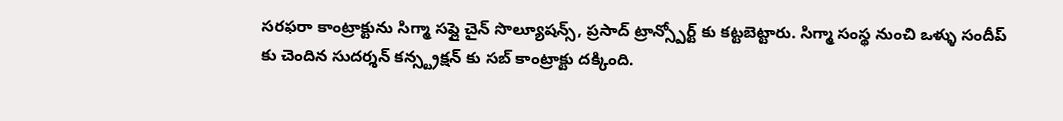సరఫరా కాంట్రాక్టును సిగ్మా సప్లై చైన్ సొల్యూషన్స్, ప్రసాద్ ట్రాన్స్పోర్ట్ కు కట్టబెట్టారు. సిగ్మా సంస్థ నుంచి ఒళ్ళు సందీప్ కు చెందిన సుదర్శన్ కన్స్ట్రక్షన్ కు సబ్ కాంట్రాక్టు దక్కింది.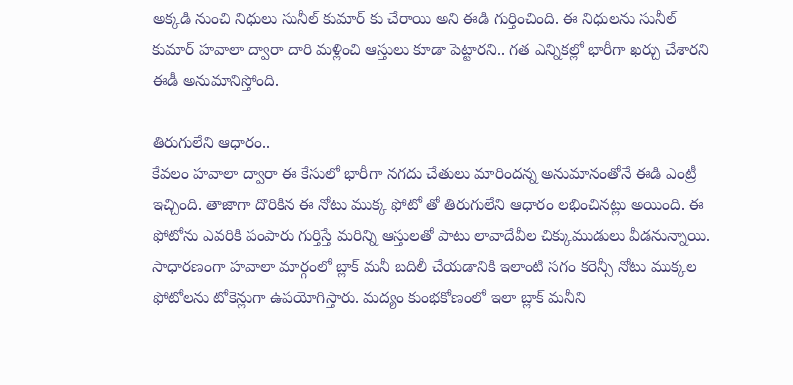అక్కడి నుంచి నిధులు సునీల్ కుమార్ కు చేరాయి అని ఈడి గుర్తించింది. ఈ నిధులను సునీల్ కుమార్ హవాలా ద్వారా దారి మళ్లించి ఆస్తులు కూడా పెట్టారని.. గత ఎన్నికల్లో భారీగా ఖర్చు చేశారని ఈడీ అనుమానిస్తోంది.

తిరుగులేని ఆధారం..
కేవలం హవాలా ద్వారా ఈ కేసులో భారీగా నగదు చేతులు మారిందన్న అనుమానంతోనే ఈడి ఎంట్రీ ఇచ్చింది. తాజాగా దొరికిన ఈ నోటు ముక్క ఫోటో తో తిరుగులేని ఆధారం లభించినట్లు అయింది. ఈ ఫోటోను ఎవరికి పంపారు గుర్తిస్తే మరిన్ని ఆస్తులతో పాటు లావాదేవీల చిక్కుముడులు వీడనున్నాయి. సాధారణంగా హవాలా మార్గంలో బ్లాక్ మనీ బదిలీ చేయడానికి ఇలాంటి సగం కరెన్సీ నోటు ముక్కల ఫోటోలను టోకెన్లుగా ఉపయోగిస్తారు. మద్యం కుంభకోణంలో ఇలా బ్లాక్ మనీని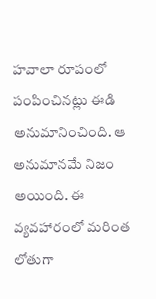హవాలా రూపంలో పంపించినట్లు ఈడి అనుమానించింది. ఆ అనుమానమే నిజం అయింది. ఈ వ్యవహారంలో మరింత లోతుగా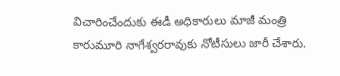విచారించేందుకు ఈడీ అధికారులు మాజీ మంత్రి కారుమూరి నాగేశ్వరరావుకు నోటీసులు జారీ చేశారు.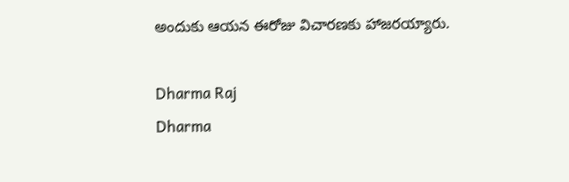అందుకు ఆయన ఈరోజు విచారణకు హాజరయ్యారు.

Dharma Raj
Dharma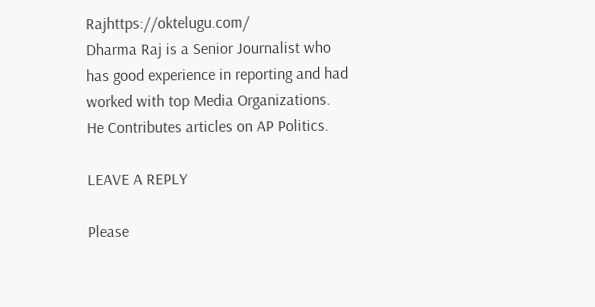Rajhttps://oktelugu.com/
Dharma Raj is a Senior Journalist who has good experience in reporting and had worked with top Media Organizations. He Contributes articles on AP Politics.

LEAVE A REPLY

Please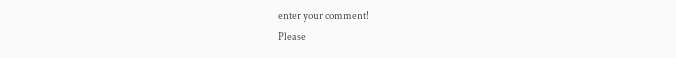enter your comment!
Please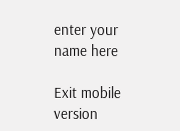enter your name here

Exit mobile version